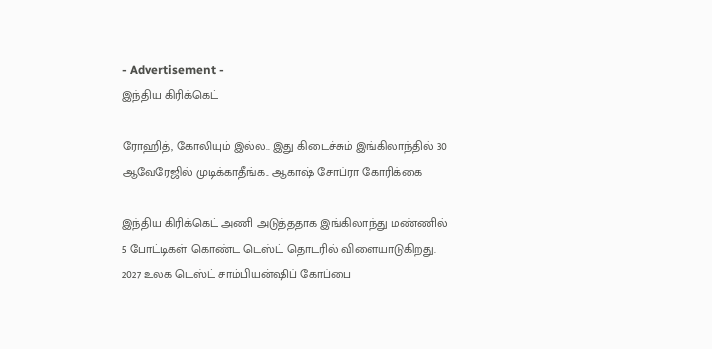- Advertisement -
இந்திய கிரிக்கெட்

ரோஹித், கோலியும் இல்ல.. இது கிடைச்சும் இங்கிலாந்தில் 30 ஆவேரேஜில் முடிக்காதீங்க.. ஆகாஷ் சோப்ரா கோரிக்கை

இந்திய கிரிக்கெட் அணி அடுத்ததாக இங்கிலாந்து மண்ணில் 5 போட்டிகள் கொண்ட டெஸ்ட் தொடரில் விளையாடுகிறது. 2027 உலக டெஸ்ட் சாம்பியன்ஷிப் கோப்பை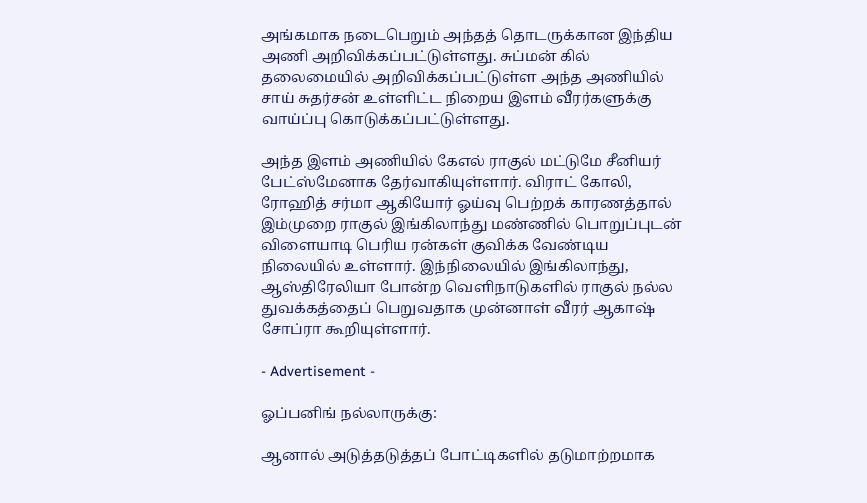அங்கமாக நடைபெறும் அந்தத் தொடருக்கான இந்திய அணி அறிவிக்கப்பட்டுள்ளது. சுப்மன் கில் தலைமையில் அறிவிக்கப்பட்டுள்ள அந்த அணியில் சாய் சுதர்சன் உள்ளிட்ட நிறைய இளம் வீரர்களுக்கு வாய்ப்பு கொடுக்கப்பட்டுள்ளது.

அந்த இளம் அணியில் கேஎல் ராகுல் மட்டுமே சீனியர் பேட்ஸ்மேனாக தேர்வாகியுள்ளார். விராட் கோலி, ரோஹித் சர்மா ஆகியோர் ஓய்வு பெற்றக் காரணத்தால் இம்முறை ராகுல் இங்கிலாந்து மண்ணில் பொறுப்புடன் விளையாடி பெரிய ரன்கள் குவிக்க வேண்டிய நிலையில் உள்ளார். இந்நிலையில் இங்கிலாந்து, ஆஸ்திரேலியா போன்ற வெளிநாடுகளில் ராகுல் நல்ல துவக்கத்தைப் பெறுவதாக முன்னாள் வீரர் ஆகாஷ் சோப்ரா கூறியுள்ளார்.

- Advertisement -

ஓப்பனிங் நல்லாருக்கு:

ஆனால் அடுத்தடுத்தப் போட்டிகளில் தடுமாற்றமாக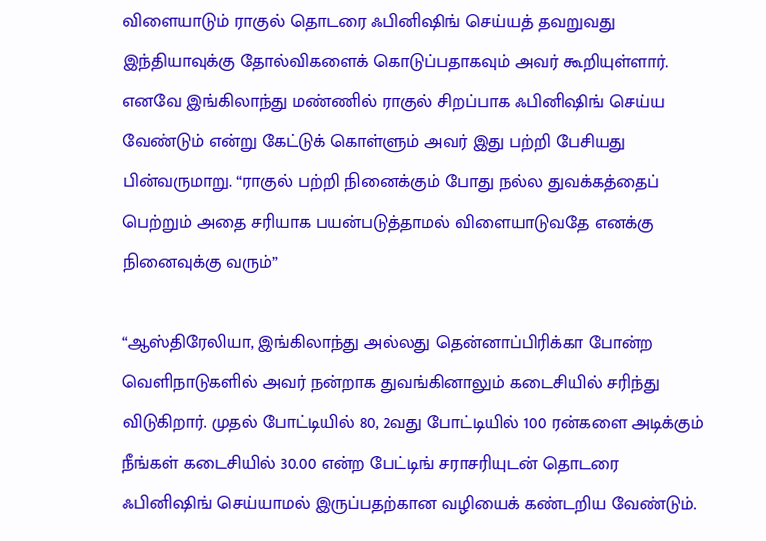விளையாடும் ராகுல் தொடரை ஃபினிஷிங் செய்யத் தவறுவது இந்தியாவுக்கு தோல்விகளைக் கொடுப்பதாகவும் அவர் கூறியுள்ளார். எனவே இங்கிலாந்து மண்ணில் ராகுல் சிறப்பாக ஃபினிஷிங் செய்ய வேண்டும் என்று கேட்டுக் கொள்ளும் அவர் இது பற்றி பேசியது பின்வருமாறு. “ராகுல் பற்றி நினைக்கும் போது நல்ல துவக்கத்தைப் பெற்றும் அதை சரியாக பயன்படுத்தாமல் விளையாடுவதே எனக்கு நினைவுக்கு வரும்”

“ஆஸ்திரேலியா, இங்கிலாந்து அல்லது தென்னாப்பிரிக்கா போன்ற வெளிநாடுகளில் அவர் நன்றாக துவங்கினாலும் கடைசியில் சரிந்து விடுகிறார். முதல் போட்டியில் 80, 2வது போட்டியில் 100 ரன்களை அடிக்கும் நீங்கள் கடைசியில் 30.00 என்ற பேட்டிங் சராசரியுடன் தொடரை ஃபினிஷிங் செய்யாமல் இருப்பதற்கான வழியைக் கண்டறிய வேண்டும்.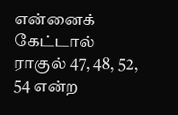என்னைக் கேட்டால் ராகுல் 47, 48, 52, 54 என்ற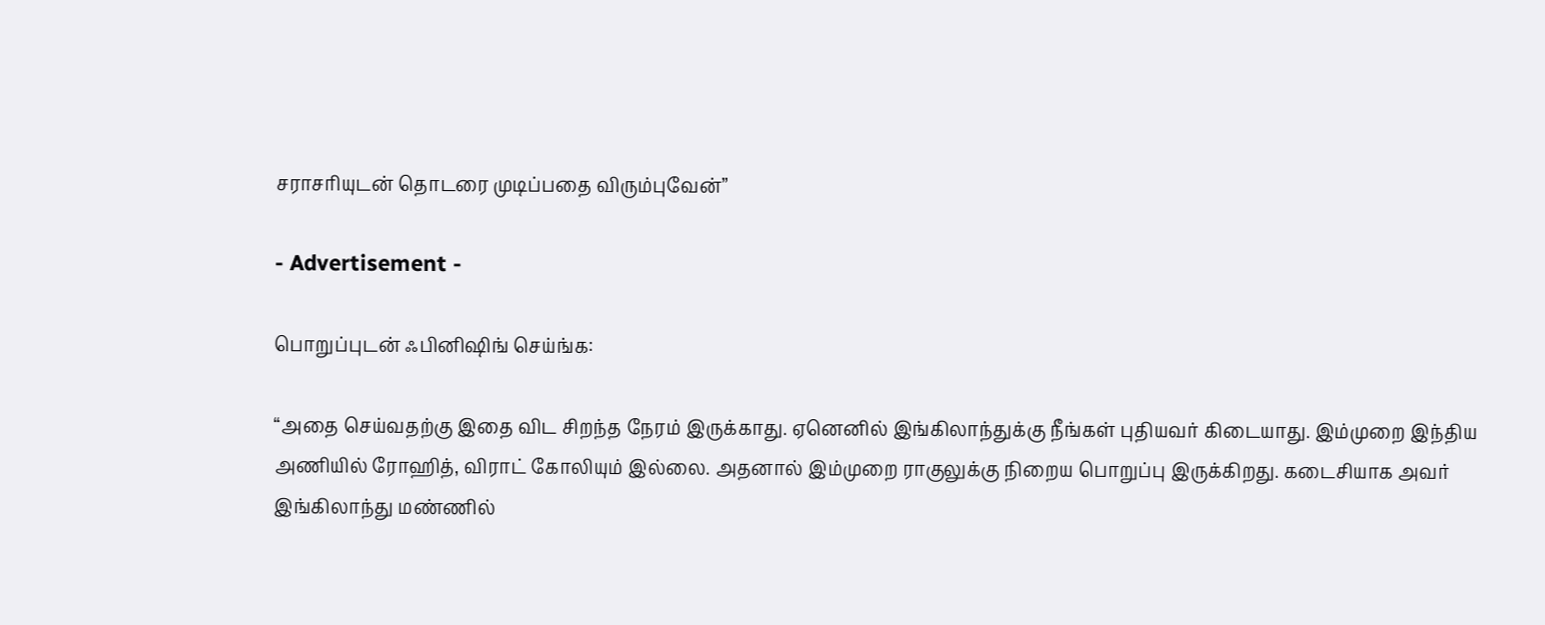சராசரியுடன் தொடரை முடிப்பதை விரும்புவேன்”

- Advertisement -

பொறுப்புடன் ஃபினிஷிங் செய்ங்க:

“அதை செய்வதற்கு இதை விட சிறந்த நேரம் இருக்காது. ஏனெனில் இங்கிலாந்துக்கு நீங்கள் புதியவர் கிடையாது. இம்முறை இந்திய அணியில் ரோஹித், விராட் கோலியும் இல்லை. அதனால் இம்முறை ராகுலுக்கு நிறைய பொறுப்பு இருக்கிறது. கடைசியாக அவர் இங்கிலாந்து மண்ணில்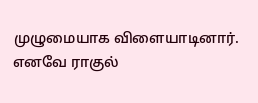முழுமையாக விளையாடினார். எனவே ராகுல்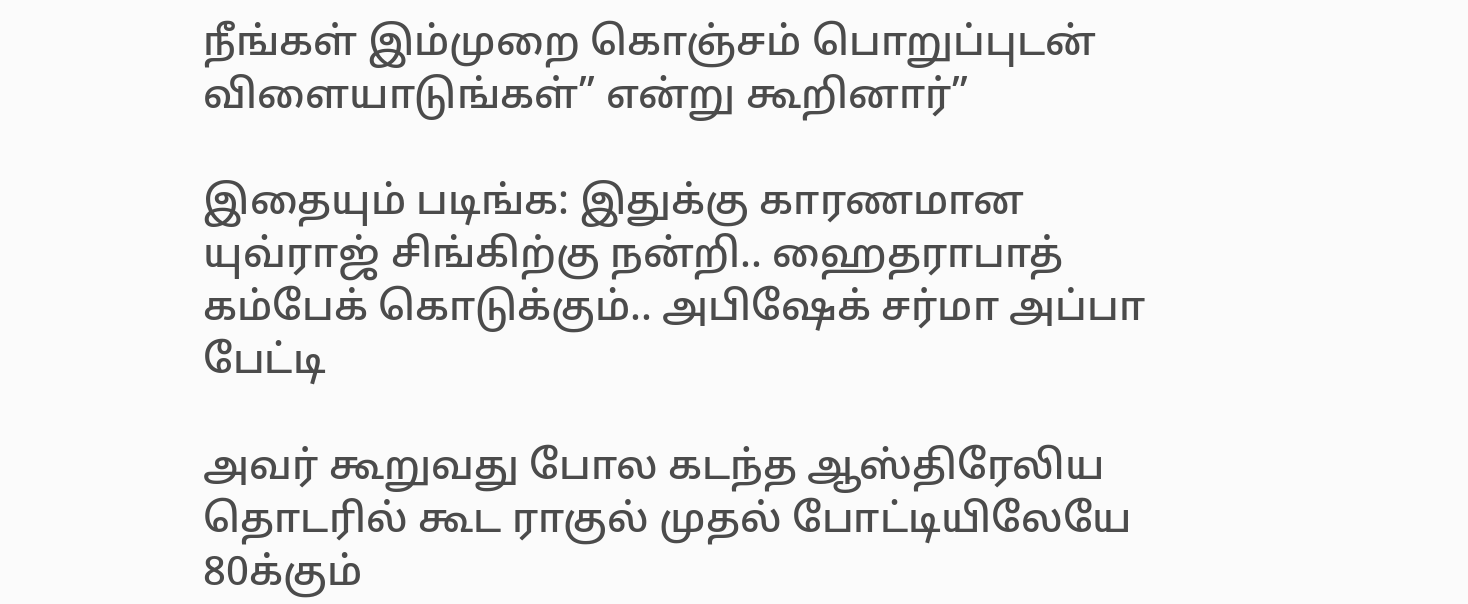நீங்கள் இம்முறை கொஞ்சம் பொறுப்புடன் விளையாடுங்கள்” என்று கூறினார்”

இதையும் படிங்க: இதுக்கு காரணமான யுவ்ராஜ் சிங்கிற்கு நன்றி.. ஹைதராபாத் கம்பேக் கொடுக்கும்.. அபிஷேக் சர்மா அப்பா பேட்டி

அவர் கூறுவது போல கடந்த ஆஸ்திரேலிய தொடரில் கூட ராகுல் முதல் போட்டியிலேயே 80க்கும்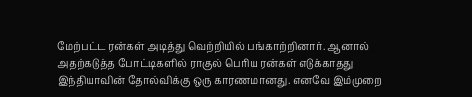மேற்பட்ட ரன்கள் அடித்து வெற்றியில் பங்காற்றினார். ஆனால் அதற்கடுத்த போட்டிகளில் ராகுல் பெரிய ரன்கள் எடுக்காதது இந்தியாவின் தோல்விக்கு ஒரு காரணமானது. எனவே இம்முறை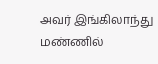அவர் இங்கிலாந்து மண்ணில்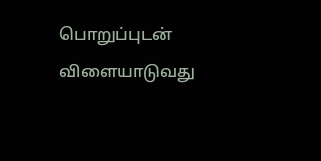பொறுப்புடன் விளையாடுவது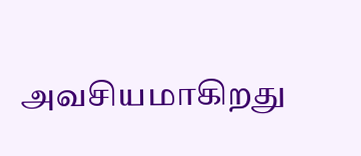அவசியமாகிறது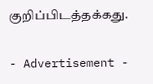குறிப்பிடத்தக்கது.

- Advertisement -